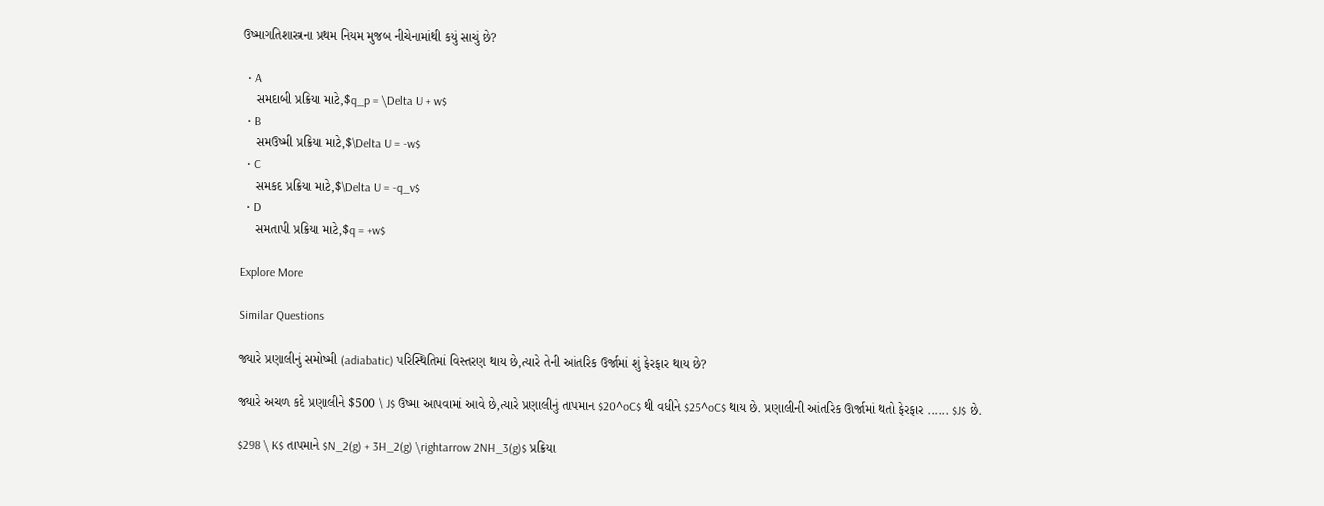ઉષ્માગતિશાસ્ત્રના પ્રથમ નિયમ મુજબ નીચેનામાંથી કયું સાચું છે?

  • A
    સમદાબી પ્રક્રિયા માટે,$q_p = \Delta U + w$
  • B
    સમઉષ્મી પ્રક્રિયા માટે,$\Delta U = -w$
  • C
    સમકદ પ્રક્રિયા માટે,$\Delta U = -q_v$
  • D
    સમતાપી પ્રક્રિયા માટે,$q = +w$

Explore More

Similar Questions

જ્યારે પ્રણાલીનું સમોષ્મી (adiabatic) પરિસ્થિતિમાં વિસ્તરણ થાય છે,ત્યારે તેની આંતરિક ઉર્જામાં શું ફેરફાર થાય છે?

જ્યારે અચળ કદે પ્રણાલીને $500 \ J$ ઉષ્મા આપવામાં આવે છે,ત્યારે પ્રણાલીનું તાપમાન $20^oC$ થી વધીને $25^oC$ થાય છે. પ્રણાલીની આંતરિક ઊર્જામાં થતો ફેરફાર ...... $J$ છે.

$298 \ K$ તાપમાને $N_2(g) + 3H_2(g) \rightarrow 2NH_3(g)$ પ્રક્રિયા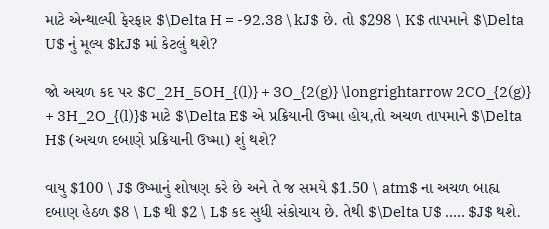માટે એન્થાલ્પી ફેરફાર $\Delta H = -92.38 \ kJ$ છે. તો $298 \ K$ તાપમાને $\Delta U$ નું મૂલ્ય $kJ$ માં કેટલું થશે?

જો અચળ કદ પર $C_2H_5OH_{(l)} + 3O_{2(g)} \longrightarrow 2CO_{2(g)} + 3H_2O_{(l)}$ માટે $\Delta E$ એ પ્રક્રિયાની ઉષ્મા હોય,તો અચળ તાપમાને $\Delta H$ (અચળ દબાણે પ્રક્રિયાની ઉષ્મા) શું થશે?

વાયુ $100 \ J$ ઉષ્માનું શોષણ કરે છે અને તે જ સમયે $1.50 \ atm$ ના અચળ બાહ્ય દબાણ હેઠળ $8 \ L$ થી $2 \ L$ કદ સુધી સંકોચાય છે. તેથી $\Delta U$ ..... $J$ થશે.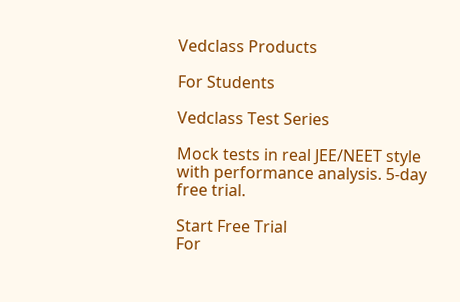Vedclass Products

For Students

Vedclass Test Series

Mock tests in real JEE/NEET style with performance analysis. 5-day free trial.

Start Free Trial
For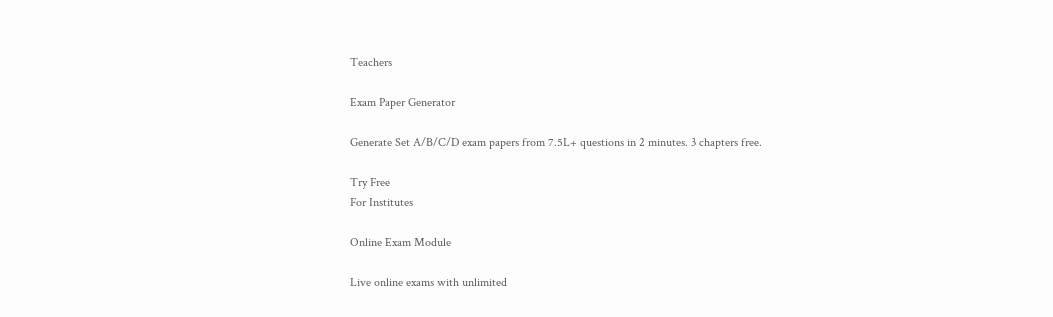Teachers

Exam Paper Generator

Generate Set A/B/C/D exam papers from 7.5L+ questions in 2 minutes. 3 chapters free.

Try Free
For Institutes

Online Exam Module

Live online exams with unlimited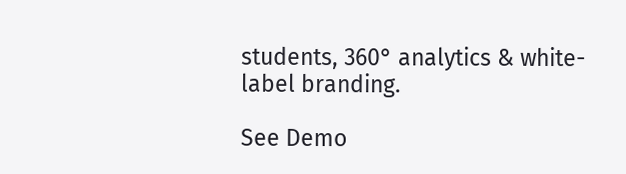students, 360° analytics & white-label branding.

See Demo